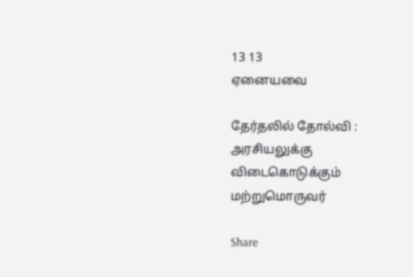13 13
ஏனையவை

தேர்தலில் தோல்வி : அரசியலுக்கு விடைகொடுக்கும் மற்றுமொருவர்

Share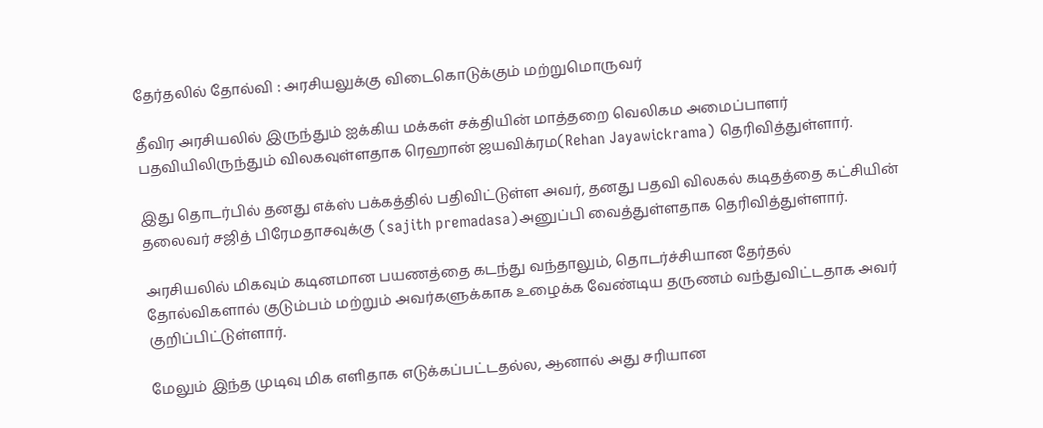தேர்தலில் தோல்வி : அரசியலுக்கு விடைகொடுக்கும் மற்றுமொருவர்

தீவிர அரசியலில் இருந்தும் ஐக்கிய மக்கள் சக்தியின் மாத்தறை வெலிகம அமைப்பாளர் பதவியிலிருந்தும் விலகவுள்ளதாக ரெஹான் ஜயவிக்ரம(Rehan Jayawickrama) தெரிவித்துள்ளார்.

இது தொடர்பில் தனது எக்ஸ் பக்கத்தில் பதிவிட்டுள்ள அவர், தனது பதவி விலகல் கடிதத்தை கட்சியின் தலைவர் சஜித் பிரேமதாசவுக்கு (sajith premadasa)அனுப்பி வைத்துள்ளதாக தெரிவித்துள்ளார்.

அரசியலில் மிகவும் கடினமான பயணத்தை கடந்து வந்தாலும், தொடர்ச்சியான தேர்தல் தோல்விகளால் குடும்பம் மற்றும் அவர்களுக்காக உழைக்க வேண்டிய தருணம் வந்துவிட்டதாக அவர் குறிப்பிட்டுள்ளார்.

மேலும் இந்த முடிவு மிக எளிதாக எடுக்கப்பட்டதல்ல, ஆனால் அது சரியான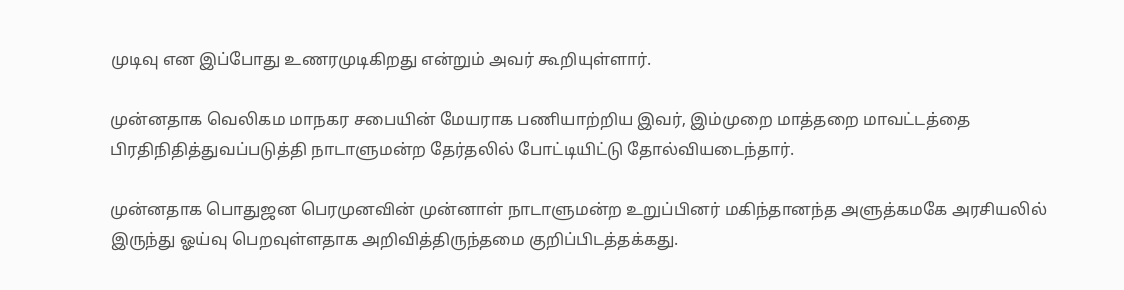முடிவு என இப்போது உணரமுடிகிறது என்றும் அவர் கூறியுள்ளார்.

முன்னதாக வெலிகம மாநகர சபையின் மேயராக பணியாற்றிய இவர், இம்முறை மாத்தறை மாவட்டத்தை பிரதிநிதித்துவப்படுத்தி நாடாளுமன்ற தேர்தலில் போட்டியிட்டு தோல்வியடைந்தார்.

முன்னதாக பொதுஜன பெரமுனவின் முன்னாள் நாடாளுமன்ற உறுப்பினர் மகிந்தானந்த அளுத்கமகே அரசியலில் இருந்து ஓய்வு பெறவுள்ளதாக அறிவித்திருந்தமை குறிப்பிடத்தக்கது.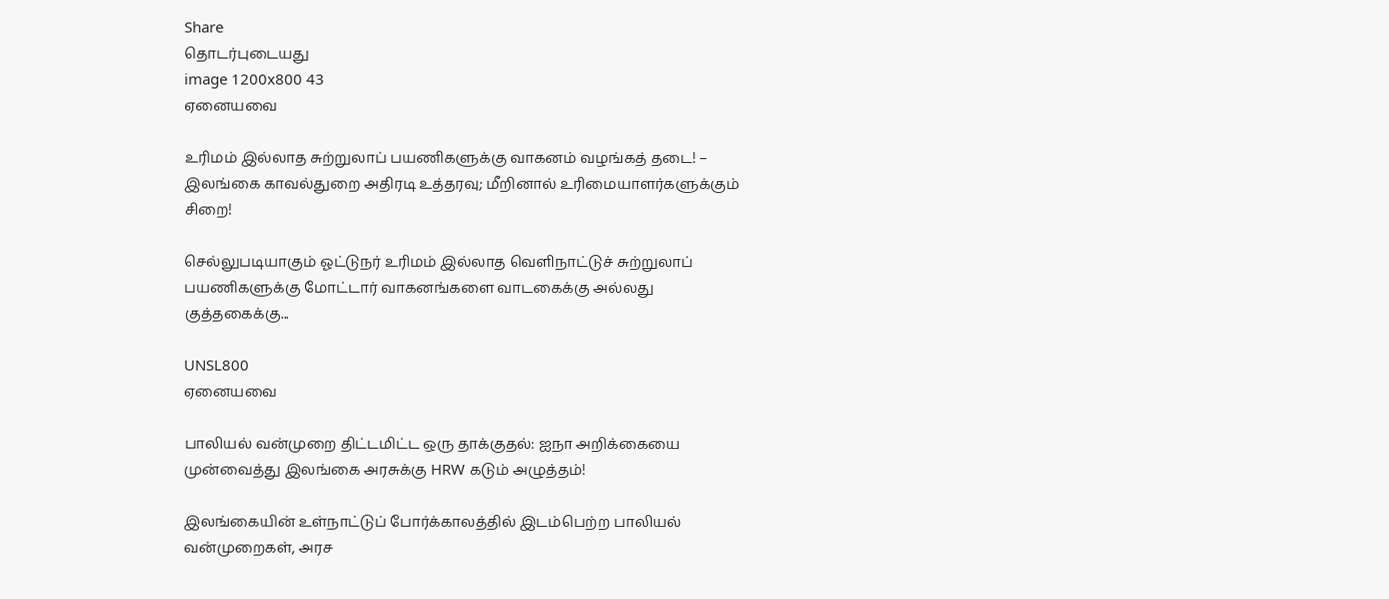Share
தொடர்புடையது
image 1200x800 43
ஏனையவை

உரிமம் இல்லாத சுற்றுலாப் பயணிகளுக்கு வாகனம் வழங்கத் தடை! – இலங்கை காவல்துறை அதிரடி உத்தரவு; மீறினால் உரிமையாளர்களுக்கும் சிறை!

செல்லுபடியாகும் ஓட்டுநர் உரிமம் இல்லாத வெளிநாட்டுச் சுற்றுலாப் பயணிகளுக்கு மோட்டார் வாகனங்களை வாடகைக்கு அல்லது குத்தகைக்கு...

UNSL800
ஏனையவை

பாலியல் வன்முறை திட்டமிட்ட ஒரு தாக்குதல்: ஐநா அறிக்கையை முன்வைத்து இலங்கை அரசுக்கு HRW கடும் அழுத்தம்!

இலங்கையின் உள்நாட்டுப் போர்க்காலத்தில் இடம்பெற்ற பாலியல் வன்முறைகள், அரச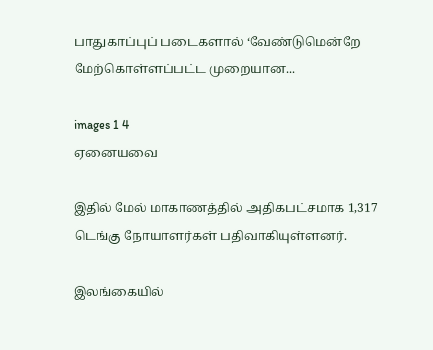பாதுகாப்புப் படைகளால் ‘வேண்டுமென்றே மேற்கொள்ளப்பட்ட முறையான...

images 1 4
ஏனையவை

இதில் மேல் மாகாணத்தில் அதிகபட்சமாக 1,317 டெங்கு நோயாளர்கள் பதிவாகியுள்ளனர்.

இலங்கையில்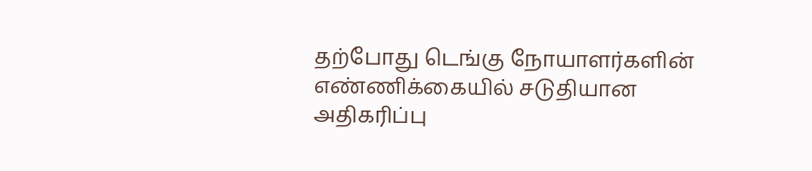தற்போது டெங்கு நோயாளர்களின் எண்ணிக்கையில் சடுதியான அதிகரிப்பு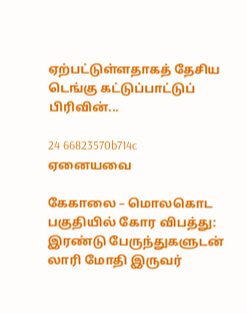ஏற்பட்டுள்ளதாகத் தேசிய டெங்கு கட்டுப்பாட்டுப் பிரிவின்...

24 66823570b714c
ஏனையவை

கேகாலை – மொலகொட பகுதியில் கோர விபத்து: இரண்டு பேருந்துகளுடன் லாரி மோதி இருவர்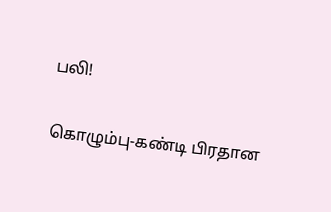பலி!

கொழும்பு-கண்டி பிரதான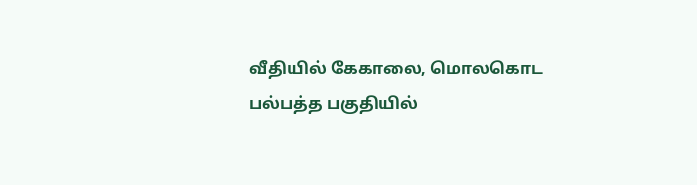வீதியில் கேகாலை, மொலகொட பல்பத்த பகுதியில்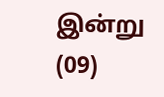இன்று (09)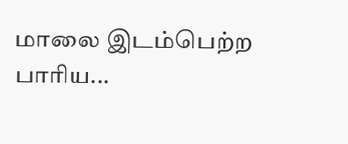மாலை இடம்பெற்ற பாரிய...